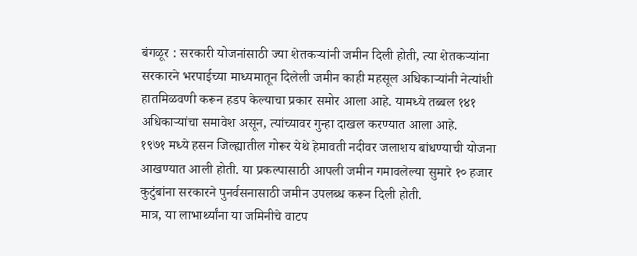बंगळूर : सरकारी योजनांसाठी ज्या शेतकऱ्यांनी जमीन दिली होती, त्या शेतकऱ्यांना सरकारने भरपाईच्या माध्यमातून दिलेली जमीन काही महसूल अधिकाऱ्यांनी नेत्यांशी हातमिळवणी करून हडप केल्याचा प्रकार समोर आला आहे. यामध्ये तब्बल १४१ अधिकाऱ्यांचा समावेश असून, त्यांच्यावर गुन्हा दाखल करण्यात आला आहे.
१९७१ मध्ये हसन जिल्ह्यातील गोरूर येथे हेमावती नदीवर जलाशय बांधण्याची योजना आखण्यात आली होती. या प्रकल्पासाठी आपली जमीन गमावलेल्या सुमारे १० हजार कुटुंबांना सरकारने पुनर्वसनासाठी जमीन उपलब्ध करून दिली होती.
मात्र, या लाभार्थ्यांना या जमिनीचे वाटप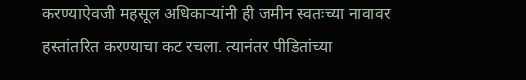करण्याऐवजी महसूल अधिकाऱ्यांनी ही जमीन स्वतःच्या नावावर हस्तांतरित करण्याचा कट रचला. त्यानंतर पीडितांच्या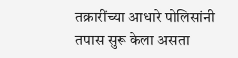तक्रारींच्या आधारे पोलिसांनी तपास सुरू केला असता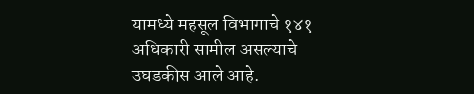यामध्ये महसूल विभागाचे १४१ अधिकारी सामील असल्याचे उघडकीस आले आहे.